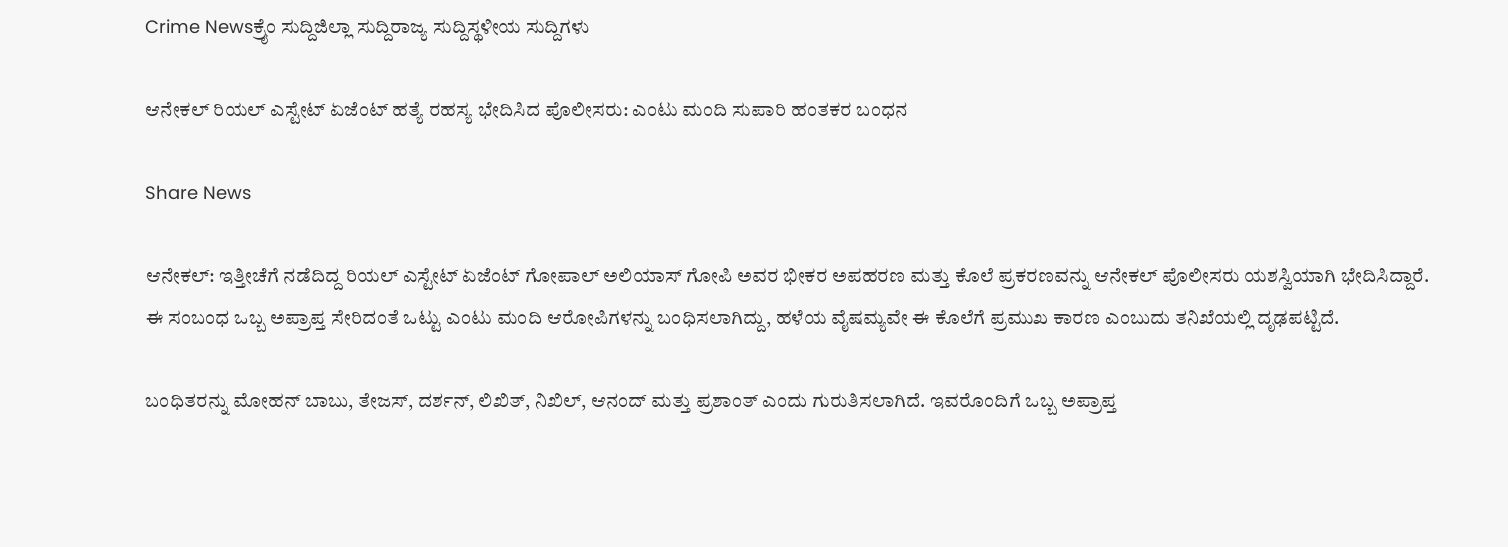Crime Newsಕ್ರೈಂ ಸುದ್ದಿಜಿಲ್ಲಾ ಸುದ್ದಿರಾಜ್ಯ ಸುದ್ದಿಸ್ಥಳೀಯ ಸುದ್ದಿಗಳು

ಆನೇಕಲ್ ರಿಯಲ್ ಎಸ್ಟೇಟ್ ಏಜೆಂಟ್ ಹತ್ಯೆ ರಹಸ್ಯ ಭೇದಿಸಿದ ಪೊಲೀಸರು: ಎಂಟು ಮಂದಿ ಸುಪಾರಿ ಹಂತಕರ ಬಂಧನ

Share News

ಆನೇಕಲ್: ಇತ್ತೀಚೆಗೆ ನಡೆದಿದ್ದ ರಿಯಲ್ ಎಸ್ಟೇಟ್ ಏಜೆಂಟ್ ಗೋಪಾಲ್ ಅಲಿಯಾಸ್ ಗೋಪಿ ಅವರ ಭೀಕರ ಅಪಹರಣ ಮತ್ತು ಕೊಲೆ ಪ್ರಕರಣವನ್ನು ಆನೇಕಲ್ ಪೊಲೀಸರು ಯಶಸ್ವಿಯಾಗಿ ಭೇದಿಸಿದ್ದಾರೆ. ಈ ಸಂಬಂಧ ಒಬ್ಬ ಅಪ್ರಾಪ್ತ ಸೇರಿದಂತೆ ಒಟ್ಟು ಎಂಟು ಮಂದಿ ಆರೋಪಿಗಳನ್ನು ಬಂಧಿಸಲಾಗಿದ್ದು, ಹಳೆಯ ವೈಷಮ್ಯವೇ ಈ ಕೊಲೆಗೆ ಪ್ರಮುಖ ಕಾರಣ ಎಂಬುದು ತನಿಖೆಯಲ್ಲಿ ದೃಢಪಟ್ಟಿದೆ.

ಬಂಧಿತರನ್ನು ಮೋಹನ್ ಬಾಬು, ತೇಜಸ್, ದರ್ಶನ್, ಲಿಖಿತ್, ನಿಖಿಲ್, ಆನಂದ್ ಮತ್ತು ಪ್ರಶಾಂತ್ ಎಂದು ಗುರುತಿಸಲಾಗಿದೆ. ಇವರೊಂದಿಗೆ ಒಬ್ಬ ಅಪ್ರಾಪ್ತ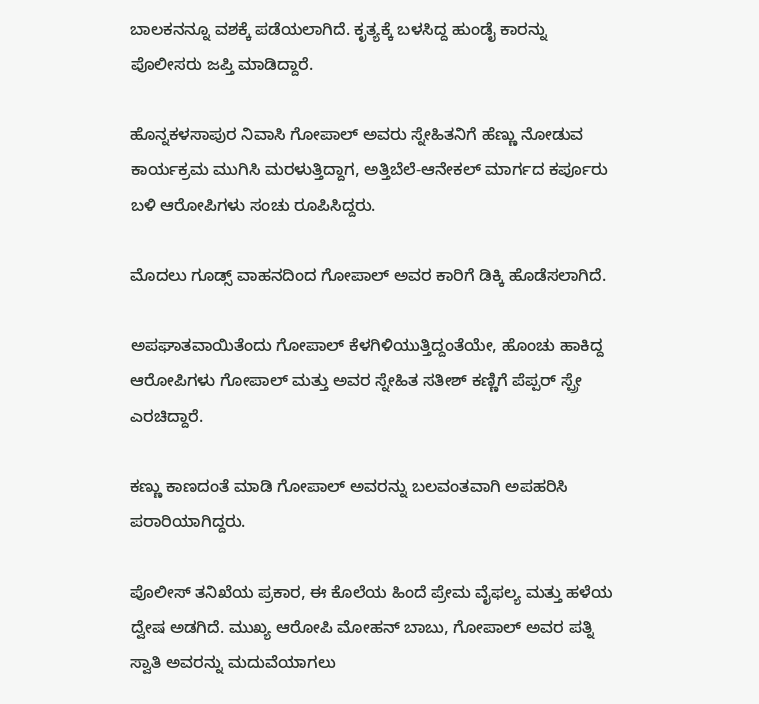ಬಾಲಕನನ್ನೂ ವಶಕ್ಕೆ ಪಡೆಯಲಾಗಿದೆ. ಕೃತ್ಯಕ್ಕೆ ಬಳಸಿದ್ದ ಹುಂಡೈ ಕಾರನ್ನು ಪೊಲೀಸರು ಜಪ್ತಿ ಮಾಡಿದ್ದಾರೆ.

ಹೊನ್ನಕಳಸಾಪುರ ನಿವಾಸಿ ಗೋಪಾಲ್ ಅವರು ಸ್ನೇಹಿತನಿಗೆ ಹೆಣ್ಣು ನೋಡುವ ಕಾರ್ಯಕ್ರಮ ಮುಗಿಸಿ ಮರಳುತ್ತಿದ್ದಾಗ, ಅತ್ತಿಬೆಲೆ-ಆನೇಕಲ್ ಮಾರ್ಗದ ಕರ್ಪೂರು ಬಳಿ ಆರೋಪಿಗಳು ಸಂಚು ರೂಪಿಸಿದ್ದರು.

ಮೊದಲು ಗೂಡ್ಸ್ ವಾಹನದಿಂದ ಗೋಪಾಲ್ ಅವರ ಕಾರಿಗೆ ಡಿಕ್ಕಿ ಹೊಡೆಸಲಾಗಿದೆ.

ಅಪಘಾತವಾಯಿತೆಂದು ಗೋಪಾಲ್ ಕೆಳಗಿಳಿಯುತ್ತಿದ್ದಂತೆಯೇ, ಹೊಂಚು ಹಾಕಿದ್ದ ಆರೋಪಿಗಳು ಗೋಪಾಲ್ ಮತ್ತು ಅವರ ಸ್ನೇಹಿತ ಸತೀಶ್ ಕಣ್ಣಿಗೆ ಪೆಪ್ಪರ್ ಸ್ಪ್ರೇ ಎರಚಿದ್ದಾರೆ.

ಕಣ್ಣು ಕಾಣದಂತೆ ಮಾಡಿ ಗೋಪಾಲ್ ಅವರನ್ನು ಬಲವಂತವಾಗಿ ಅಪಹರಿಸಿ ಪರಾರಿಯಾಗಿದ್ದರು.

ಪೊಲೀಸ್ ತನಿಖೆಯ ಪ್ರಕಾರ, ಈ ಕೊಲೆಯ ಹಿಂದೆ ಪ್ರೇಮ ವೈಫಲ್ಯ ಮತ್ತು ಹಳೆಯ ದ್ವೇಷ ಅಡಗಿದೆ. ಮುಖ್ಯ ಆರೋಪಿ ಮೋಹನ್ ಬಾಬು, ಗೋಪಾಲ್ ಅವರ ಪತ್ನಿ ಸ್ವಾತಿ ಅವರನ್ನು ಮದುವೆಯಾಗಲು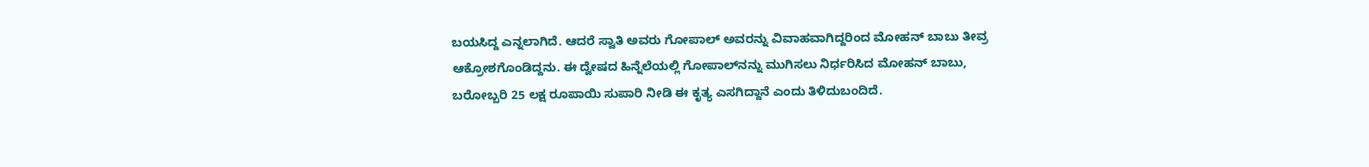ಬಯಸಿದ್ದ ಎನ್ನಲಾಗಿದೆ. ಆದರೆ ಸ್ವಾತಿ ಅವರು ಗೋಪಾಲ್ ಅವರನ್ನು ವಿವಾಹವಾಗಿದ್ದರಿಂದ ಮೋಹನ್ ಬಾಬು ತೀವ್ರ ಆಕ್ರೋಶಗೊಂಡಿದ್ದನು. ಈ ದ್ವೇಷದ ಹಿನ್ನೆಲೆಯಲ್ಲಿ ಗೋಪಾಲ್‌ನನ್ನು ಮುಗಿಸಲು ನಿರ್ಧರಿಸಿದ ಮೋಹನ್ ಬಾಬು, ಬರೋಬ್ಬರಿ 25 ಲಕ್ಷ ರೂಪಾಯಿ ಸುಪಾರಿ ನೀಡಿ ಈ ಕೃತ್ಯ ಎಸಗಿದ್ದಾನೆ ಎಂದು ತಿಳಿದುಬಂದಿದೆ.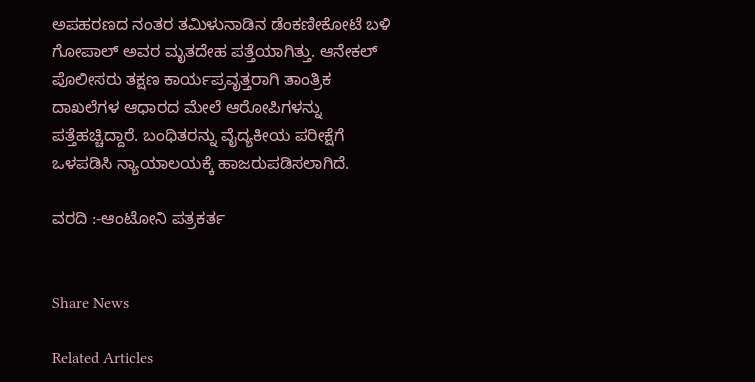ಅಪಹರಣದ ನಂತರ ತಮಿಳುನಾಡಿನ ಡೆಂಕಣೀಕೋಟೆ ಬಳಿ ಗೋಪಾಲ್ ಅವರ ಮೃತದೇಹ ಪತ್ತೆಯಾಗಿತ್ತು. ಆನೇಕಲ್ ಪೊಲೀಸರು ತಕ್ಷಣ ಕಾರ್ಯಪ್ರವೃತ್ತರಾಗಿ ತಾಂತ್ರಿಕ ದಾಖಲೆಗಳ ಆಧಾರದ ಮೇಲೆ ಆರೋಪಿಗಳನ್ನು ಪತ್ತೆಹಚ್ಚಿದ್ದಾರೆ. ಬಂಧಿತರನ್ನು ವೈದ್ಯಕೀಯ ಪರೀಕ್ಷೆಗೆ ಒಳಪಡಿಸಿ ನ್ಯಾಯಾಲಯಕ್ಕೆ ಹಾಜರುಪಡಿಸಲಾಗಿದೆ.

ವರದಿ :-ಆಂಟೋನಿ ಪತ್ರಕರ್ತ


Share News

Related Articles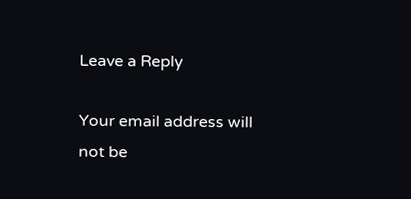Leave a Reply

Your email address will not be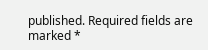published. Required fields are marked *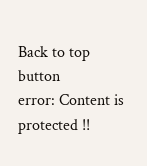Back to top button
error: Content is protected !!